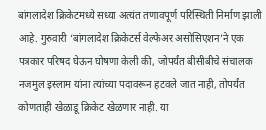बांगलादेश क्रिकेटमध्ये सध्या अत्यंत तणावपूर्ण परिस्थिती निर्माण झाली आहे. गुरुवारी ‘बांगलादेश क्रिकेटर्स वेल्फेअर असोसिएशन’ने एक पत्रकार परिषद घेऊन घोषणा केली की, जोपर्यंत बीसीबीचे संचालक नजमुल इस्लाम यांना त्यांच्या पदावरून हटवले जात नाही, तोपर्यंत कोणताही खेळाडू क्रिकेट खेळणार नाही. या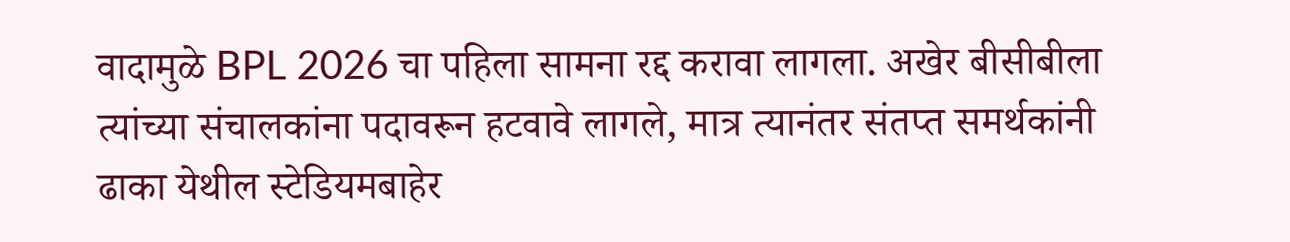वादामुळे BPL 2026 चा पहिला सामना रद्द करावा लागला. अखेर बीसीबीला त्यांच्या संचालकांना पदावरून हटवावे लागले, मात्र त्यानंतर संतप्त समर्थकांनी ढाका येथील स्टेडियमबाहेर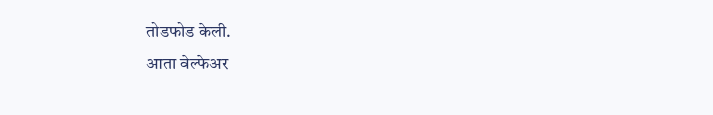तोडफोड केली.
आता वेल्फेअर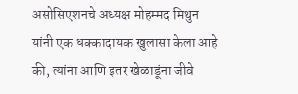असोसिएशनचे अध्यक्ष मोहम्मद मिथुन यांनी एक धक्कादायक खुलासा केला आहे की, त्यांना आणि इतर खेळाडूंना जीवे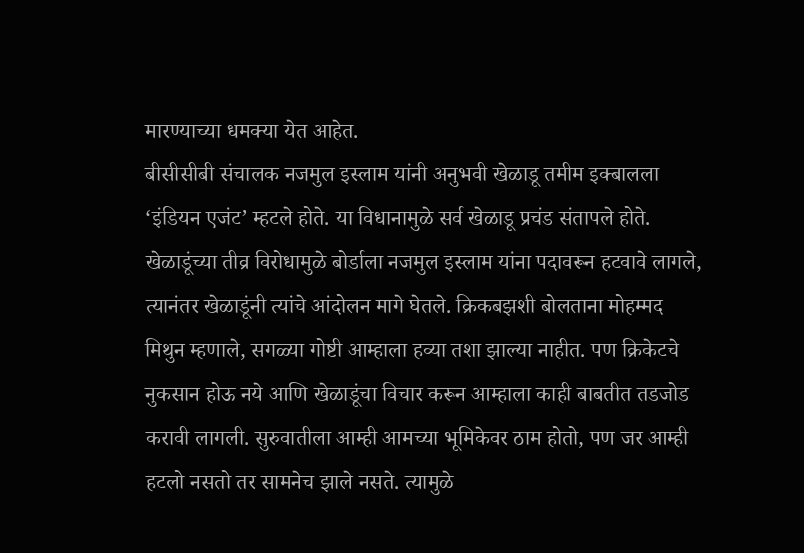मारण्याच्या धमक्या येत आहेत.
बीसीसीबी संचालक नजमुल इस्लाम यांनी अनुभवी खेळाडू तमीम इक्बालला ‘इंडियन एजंट’ म्हटले होते. या विधानामुळे सर्व खेळाडू प्रचंड संतापले होते. खेळाडूंच्या तीव्र विरोधामुळे बोर्डाला नजमुल इस्लाम यांना पदावरून हटवावे लागले, त्यानंतर खेळाडूंनी त्यांचे आंदोलन मागे घेतले. क्रिकबझशी बोलताना मोहम्मद मिथुन म्हणाले, सगळ्या गोष्टी आम्हाला हव्या तशा झाल्या नाहीत. पण क्रिकेटचे नुकसान होऊ नये आणि खेळाडूंचा विचार करून आम्हाला काही बाबतीत तडजोड करावी लागली. सुरुवातीला आम्ही आमच्या भूमिकेवर ठाम होतो, पण जर आम्ही हटलो नसतो तर सामनेच झाले नसते. त्यामुळे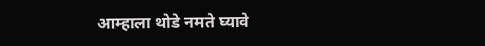आम्हाला थोडे नमते घ्यावे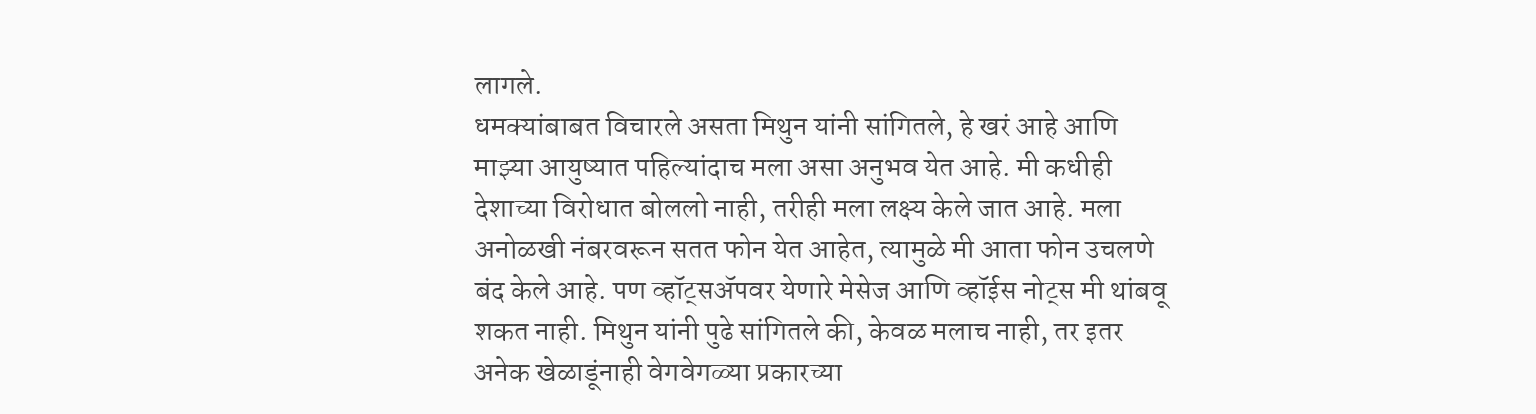लागले.
धमक्यांबाबत विचारले असता मिथुन यांनी सांगितले, हे खरं आहे आणि माझ्या आयुष्यात पहिल्यांदाच मला असा अनुभव येत आहे. मी कधीही देशाच्या विरोधात बोललो नाही, तरीही मला लक्ष्य केले जात आहे. मला अनोळखी नंबरवरून सतत फोन येत आहेत, त्यामुळे मी आता फोन उचलणे बंद केले आहे. पण व्हॉट्सॲपवर येणारे मेसेज आणि व्हॉईस नोट्स मी थांबवू शकत नाही. मिथुन यांनी पुढे सांगितले की, केवळ मलाच नाही, तर इतर अनेक खेळाडूंनाही वेगवेगळ्या प्रकारच्या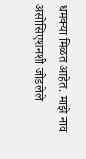धमक्या मिळत आहेत. माझे नाव असोसिएशनशी जोडलेले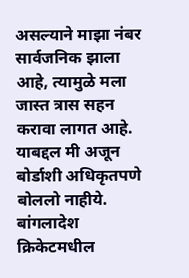असल्याने माझा नंबर सार्वजनिक झाला आहे, त्यामुळे मला जास्त त्रास सहन करावा लागत आहे. याबद्दल मी अजून बोर्डाशी अधिकृतपणे बोललो नाहीये. बांगलादेश क्रिकेटमधील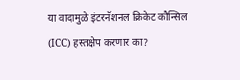या वादामुळे इंटरनॅशनल क्रिकेट कौन्सिल (ICC) हस्तक्षेप करणार का?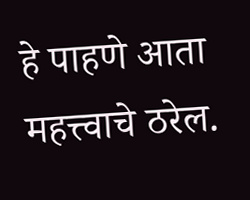हे पाहणे आता महत्त्वाचे ठरेल.